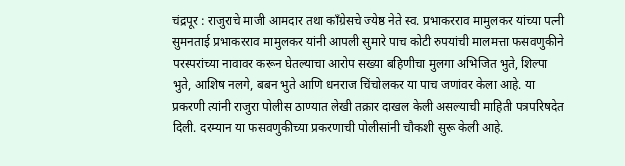चंद्रपूर : राजुराचे माजी आमदार तथा काँग्रेसचे ज्येष्ठ नेते स्व. प्रभाकरराव मामुलकर यांच्या पत्नी सुमनताई प्रभाकरराव मामुलकर यांनी आपली सुमारे पाच कोटी रुपयांची मालमत्ता फसवणुकीने परस्परांच्या नावावर करून घेतल्याचा आरोप सख्या बहिणीचा मुलगा अभिजित भुते, शिल्पा भुते, आशिष नलगे, बबन भुते आणि धनराज चिंचोलकर या पाच जणांवर केला आहे. या प्रकरणी त्यांनी राजुरा पोलीस ठाण्यात लेखी तक्रार दाखल केली असल्याची माहिती पत्रपरिषदेत दिली. दरम्यान या फसवणुकीच्या प्रकरणाची पोलीसांनी चौकशी सुरू केली आहे.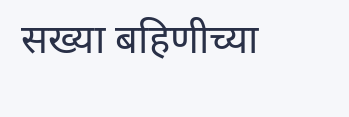सख्या बहिणीच्या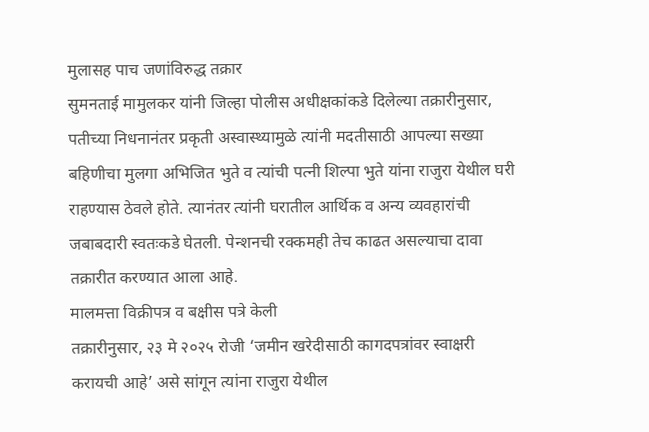मुलासह पाच जणांविरुद्ध तक्रार
सुमनताई मामुलकर यांनी जिल्हा पोलीस अधीक्षकांकडे दिलेल्या तक्रारीनुसार, पतीच्या निधनानंतर प्रकृती अस्वास्थ्यामुळे त्यांनी मदतीसाठी आपल्या सख्या बहिणीचा मुलगा अभिजित भुते व त्यांची पत्नी शिल्पा भुते यांना राजुरा येथील घरी राहण्यास ठेवले होते. त्यानंतर त्यांनी घरातील आर्थिक व अन्य व्यवहारांची जबाबदारी स्वतःकडे घेतली. पेन्शनची रक्कमही तेच काढत असल्याचा दावा तक्रारीत करण्यात आला आहे.
मालमत्ता विक्रीपत्र व बक्षीस पत्रे केली
तक्रारीनुसार, २३ मे २०२५ रोजी ‘जमीन खरेदीसाठी कागदपत्रांवर स्वाक्षरी करायची आहे’ असे सांगून त्यांना राजुरा येथील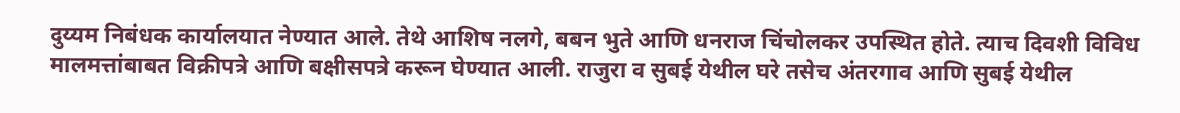दुय्यम निबंधक कार्यालयात नेण्यात आले. तेथे आशिष नलगे, बबन भुते आणि धनराज चिंचोलकर उपस्थित होते. त्याच दिवशी विविध मालमत्तांबाबत विक्रीपत्रे आणि बक्षीसपत्रे करून घेण्यात आली. राजुरा व सुबई येथील घरे तसेच अंतरगाव आणि सुबई येथील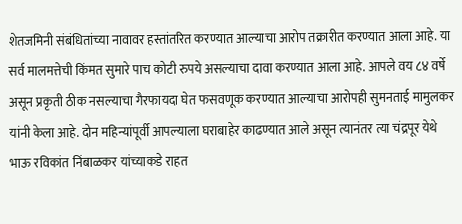शेतजमिनी संबंधितांच्या नावावर हस्तांतरित करण्यात आल्याचा आरोप तक्रारीत करण्यात आला आहे. या सर्व मालमत्तेची किंमत सुमारे पाच कोटी रुपये असल्याचा दावा करण्यात आला आहे. आपले वय ८४ वर्षे असून प्रकृती ठीक नसल्याचा गैरफायदा घेत फसवणूक करण्यात आल्याचा आरोपही सुमनताई मामुलकर यांनी केला आहे. दोन महिन्यांपूर्वी आपल्याला घराबाहेर काढण्यात आले असून त्यानंतर त्या चंद्रपूर येथे भाऊ रविकांत निंबाळकर यांच्याकडे राहत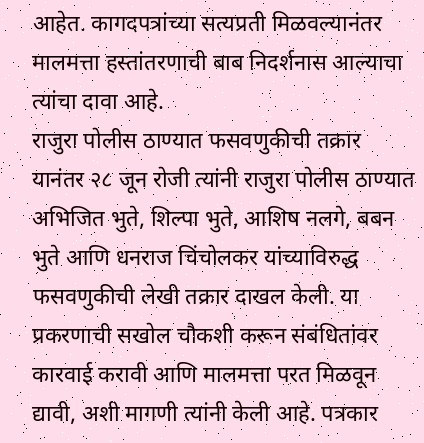आहेत. कागदपत्रांच्या सत्यप्रती मिळवल्यानंतर मालमत्ता हस्तांतरणाची बाब निदर्शनास आल्याचा त्यांचा दावा आहे.
राजुरा पोलीस ठाण्यात फसवणुकीची तक्रार
यानंतर २८ जून रोजी त्यांनी राजुरा पोलीस ठाण्यात अभिजित भुते, शिल्पा भुते, आशिष नलगे, बबन भुते आणि धनराज चिंचोलकर यांच्याविरुद्ध फसवणुकीची लेखी तक्रार दाखल केली. या प्रकरणाची सखोल चौकशी करून संबंधितांवर कारवाई करावी आणि मालमत्ता परत मिळवून द्यावी, अशी मागणी त्यांनी केली आहे. पत्रकार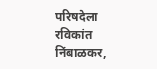परिषदेला रविकांत निंबाळकर,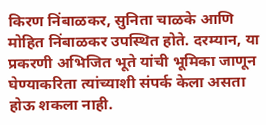किरण निंबाळकर, सुनिता चाळके आणि मोहित निंबाळकर उपस्थित होते. दरम्यान, या प्रकरणी अभिजित भूते यांची भूमिका जाणून घेण्याकरिता त्यांच्याशी संपर्क केला असता होऊ शकला नाही.